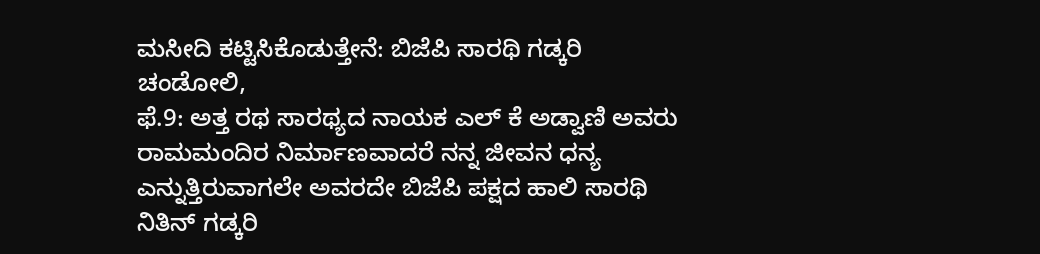ಮಸೀದಿ ಕಟ್ಟಿಸಿಕೊಡುತ್ತೇನೆ: ಬಿಜೆಪಿ ಸಾರಥಿ ಗಡ್ಕರಿ
ಚಂಡೋಲಿ,
ಫೆ.9: ಅತ್ತ ರಥ ಸಾರಥ್ಯದ ನಾಯಕ ಎಲ್ ಕೆ ಅಡ್ವಾಣಿ ಅವರು ರಾಮಮಂದಿರ ನಿರ್ಮಾಣವಾದರೆ ನನ್ನ ಜೀವನ ಧನ್ಯ ಎನ್ನುತ್ತಿರುವಾಗಲೇ ಅವರದೇ ಬಿಜೆಪಿ ಪಕ್ಷದ ಹಾಲಿ ಸಾರಥಿ ನಿತಿನ್ ಗಡ್ಕರಿ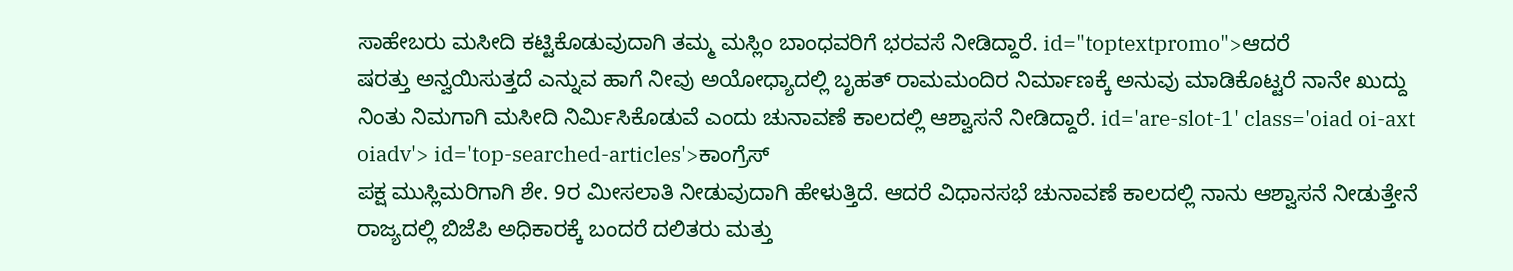ಸಾಹೇಬರು ಮಸೀದಿ ಕಟ್ಟಿಕೊಡುವುದಾಗಿ ತಮ್ಮ ಮಸ್ಲಿಂ ಬಾಂಧವರಿಗೆ ಭರವಸೆ ನೀಡಿದ್ದಾರೆ. id="toptextpromo">ಆದರೆ
ಷರತ್ತು ಅನ್ವಯಿಸುತ್ತದೆ ಎನ್ನುವ ಹಾಗೆ ನೀವು ಅಯೋಧ್ಯಾದಲ್ಲಿ ಬೃಹತ್ ರಾಮಮಂದಿರ ನಿರ್ಮಾಣಕ್ಕೆ ಅನುವು ಮಾಡಿಕೊಟ್ಟರೆ ನಾನೇ ಖುದ್ದು ನಿಂತು ನಿಮಗಾಗಿ ಮಸೀದಿ ನಿರ್ಮಿಸಿಕೊಡುವೆ ಎಂದು ಚುನಾವಣೆ ಕಾಲದಲ್ಲಿ ಆಶ್ವಾಸನೆ ನೀಡಿದ್ದಾರೆ. id='are-slot-1' class='oiad oi-axt oiadv'> id='top-searched-articles'>ಕಾಂಗ್ರೆಸ್
ಪಕ್ಷ ಮುಸ್ಲಿಮರಿಗಾಗಿ ಶೇ. 9ರ ಮೀಸಲಾತಿ ನೀಡುವುದಾಗಿ ಹೇಳುತ್ತಿದೆ. ಆದರೆ ವಿಧಾನಸಭೆ ಚುನಾವಣೆ ಕಾಲದಲ್ಲಿ ನಾನು ಆಶ್ವಾಸನೆ ನೀಡುತ್ತೇನೆ ರಾಜ್ಯದಲ್ಲಿ ಬಿಜೆಪಿ ಅಧಿಕಾರಕ್ಕೆ ಬಂದರೆ ದಲಿತರು ಮತ್ತು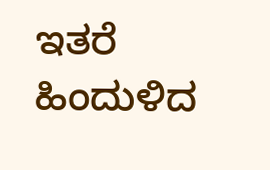ಇತರೆ ಹಿಂದುಳಿದ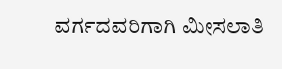ವರ್ಗದವರಿಗಾಗಿ ಮೀಸಲಾತಿ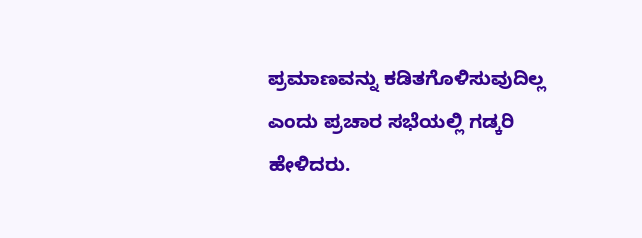ಪ್ರಮಾಣವನ್ನು ಕಡಿತಗೊಳಿಸುವುದಿಲ್ಲ ಎಂದು ಪ್ರಚಾರ ಸಭೆಯಲ್ಲಿ ಗಡ್ಕರಿ ಹೇಳಿದರು.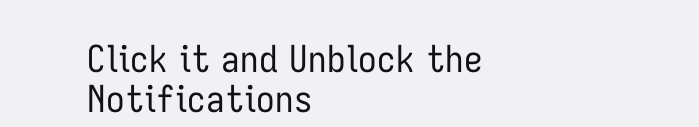Click it and Unblock the Notifications